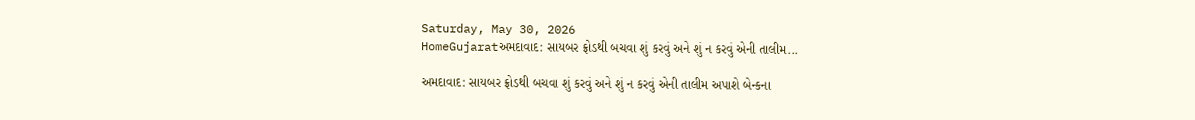Saturday, May 30, 2026
HomeGujaratઅમદાવાદ: સાયબર ફ્રોડથી બચવા શું કરવું અને શું ન કરવું એની તાલીમ...

અમદાવાદ: સાયબર ફ્રોડથી બચવા શું કરવું અને શું ન કરવું એની તાલીમ અપાશે બેન્કના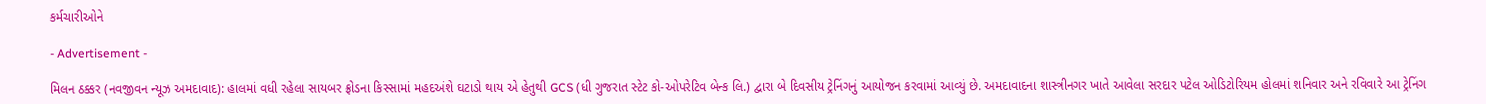કર્મચારીઓને

- Advertisement -

મિલન ઠક્કર (નવજીવન ન્યૂઝ અમદાવાદ): હાલમાં વધી રહેલા સાયબર ફ્રોડના કિસ્સામાં મહદઅંશે ઘટાડો થાય એ હેતુથી GCS (ધી ગુજરાત સ્ટેટ કો-ઓપરેટિવ બેન્ક લિ.) દ્વારા બે દિવસીય ટ્રેનિંગનું આયોજન કરવામાં આવ્યું છે. અમદાવાદના શાસ્ત્રીનગર ખાતે આવેલા સરદાર પટેલ ઓડિટોરિયમ હોલમાં શનિવાર અને રવિવારે આ ટ્રેનિંગ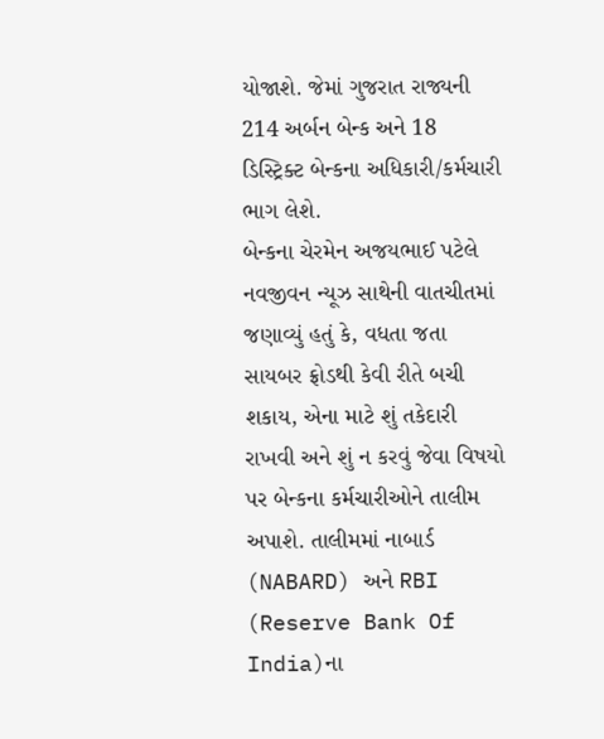યોજાશે. જેમાં ગુજરાત રાજ્યની 214 અર્બન બેન્ક અને 18 ડિસ્ટ્રિક્ટ બેન્કના અધિકારી/કર્મચારી ભાગ લેશે.
બેન્કના ચેરમેન અજયભાઈ પટેલે નવજીવન ન્યૂઝ સાથેની વાતચીતમાં જણાવ્યું હતું કે, વધતા જતા સાયબર ફ્રોડથી કેવી રીતે બચી શકાય, એના માટે શું તકેદારી રાખવી અને શું ન કરવું જેવા વિષયો પર બેન્કના કર્મચારીઓને તાલીમ અપાશે. તાલીમમાં નાબાર્ડ (NABARD) અને RBI (Reserve Bank Of India)ના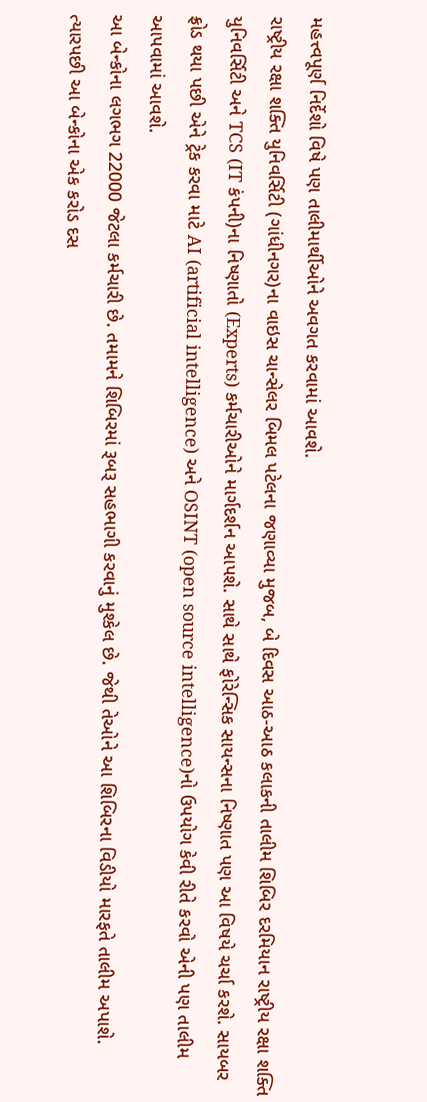મહત્ત્વપૂર્ણ નિર્દેશો વિષે પણ તાલીમાર્થીઓને અવગત કરવામાં આવશે.
રાષ્ટ્રીય રક્ષા શક્તિ યુનિવર્સિટી (ગાંધીનગર)ના વાઇસ ચાન્સેલર બિમલ પટેલના જણાવ્યા મુજબ, બે દિવસ આઠ-આઠ કલાકની તાલીમ શિબિર દરમિયાન રાષ્ટ્રીય રક્ષા શક્તિ યુનિવર્સિટી અને TCS (IT કંપની)ના નિષ્ણાતો (Experts) કર્મચારીઓને માર્ગદર્શન આપશે. સાથે સાથે ફોરેન્સિક સાયન્સના નિષ્ણાત પણ આ વિષયે ચર્ચા કરશે. સાયબર ફ્રોડ થયા પછી એને ટ્રેક કરવા માટે AI (artificial intelligence) અને OSINT (open source intelligence)નો ઉપયોગ કેવી રીતે કરવો એની પણ તાલીમ આપવામાં આવશે.
આ બેન્કોના લગભગ 22000 જેટલા કર્મચારી છે. તમામને શિબિરમાં રૂબરૂ સહભાગી કરવાનું મુશ્કેલ છે. જેથી તેઓને આ શિબિરના વિડીયો મારફતે તાલીમ અપાશે. ત્યારપછી આ બેન્કોના એક કરોડ દસ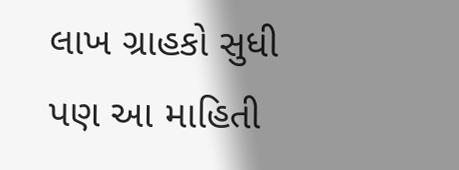લાખ ગ્રાહકો સુધી પણ આ માહિતી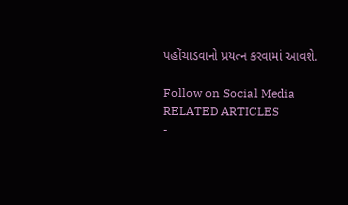પહોંચાડવાનો પ્રયત્ન કરવામાં આવશે.

Follow on Social Media
RELATED ARTICLES
-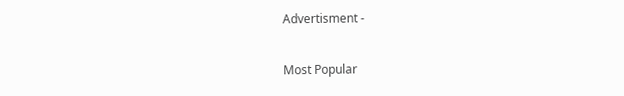Advertisment -

Most Popular